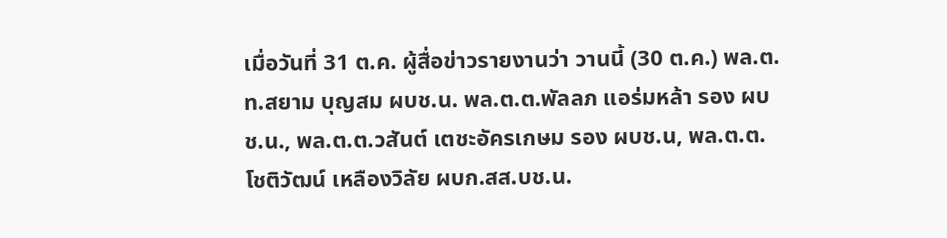เมื่อวันที่ 31 ต.ค. ผู้สื่อข่าวรายงานว่า วานนี้ (30 ต.ค.) พล.ต.ท.สยาม บุญสม ผบช.น. พล.ต.ต.พัลลภ แอร่มหล้า รอง ผบช.น., พล.ต.ต.วสันต์ เตชะอัครเกษม รอง ผบช.น, พล.ต.ต.โชติวัฒน์ เหลืองวิลัย ผบก.สส.บช.น.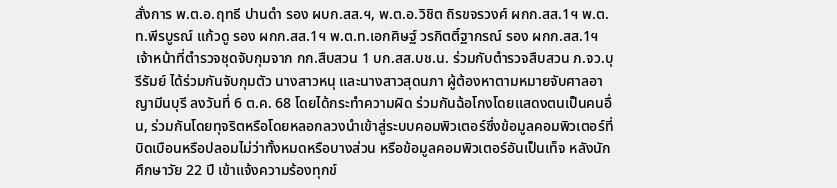สั่งการ พ.ต.อ.ฤทธี ปานดำ รอง ผบก.สส.ฯ, พ.ต.อ.วิชิต ถิรขจรวงศ์ ผกก.สส.1ฯ พ.ต.ท.พีรบูรณ์ แก้วดู รอง ผกก.สส.1ฯ พ.ต.ท.เอกศิษฐ์ วรกิตติ์ฐากรณ์ รอง ผกก.สส.1ฯ เจ้าหน้าที่ตำรวจชุดจับกุมจาก กก.สืบสวน 1 บก.สส.บช.น. ร่วมกับตำรวจสืบสวน ภ.จว.บุรีรัมย์ ได้ร่วมกันจับกุมตัว นางสาวหนุ และนางสาวสุดนภา ผู้ต้องหาตามหมายจับศาลอาญามีนบุรี ลงวันที่ 6 ต.ค. 68 โดยได้กระทำความผิด ร่วมกันฉ้อโกงโดยแสดงตนเป็นคนอื่น, ร่วมกันโดยทุจริตหรือโดยหลอกลวงนำเข้าสู่ระบบคอมพิวเตอร์ซึ่งข้อมูลคอมพิวเตอร์ที่บิดเบือนหรือปลอมไม่ว่าทั้งหมดหรือบางส่วน หรือข้อมูลคอมพิวเตอร์อันเป็นเท็จ หลังนักศึกษาวัย 22 ปี เข้าแจ้งความร้องทุกข์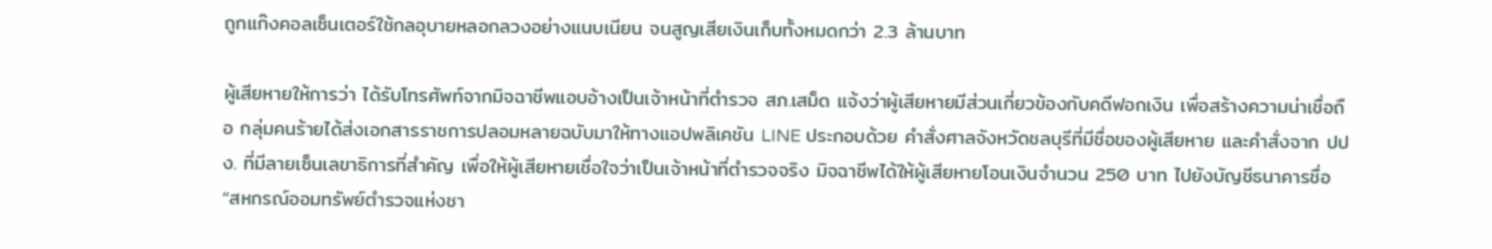ถูกแก๊งคอลเซ็นเตอร์ใช้กลอุบายหลอกลวงอย่างแนบเนียน จนสูญเสียเงินเก็บทั้งหมดกว่า 2.3 ล้านบาท

ผู้เสียหายให้การว่า ได้รับโทรศัพท์จากมิจฉาชีพแอบอ้างเป็นเจ้าหน้าที่ตำรวจ สภ.เสม็ด แจ้งว่าผู้เสียหายมีส่วนเกี่ยวข้องกับคดีฟอกเงิน เพื่อสร้างความน่าเชื่อถือ กลุ่มคนร้ายได้ส่งเอกสารราชการปลอมหลายฉบับมาให้ทางแอปพลิเคชัน LINE ประกอบด้วย คำสั่งศาลจังหวัดชลบุรีที่มีชื่อของผู้เสียหาย และคำสั่งจาก ปปง. ที่มีลายเซ็นเลขาธิการที่สำคัญ เพื่อให้ผู้เสียหายเชื่อใจว่าเป็นเจ้าหน้าที่ตำรวจจริง มิจฉาชีพได้ให้ผู้เสียหายโอนเงินจำนวน 250 บาท ไปยังบัญชีธนาคารชื่อ “สหกรณ์ออมทรัพย์ตำรวจแห่งชา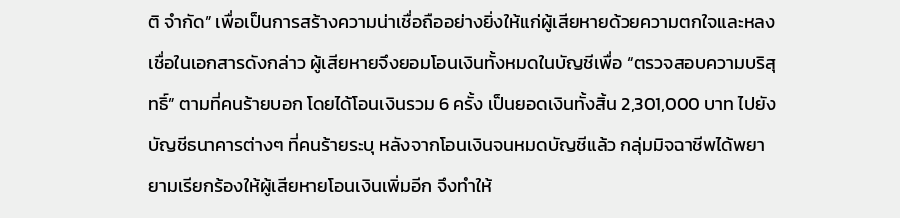ติ จำกัด” เพื่อเป็นการสร้างความน่าเชื่อถืออย่างยิ่งให้แก่ผู้เสียหายด้วยความตกใจและหลงเชื่อในเอกสารดังกล่าว ผู้เสียหายจึงยอมโอนเงินทั้งหมดในบัญชีเพื่อ “ตรวจสอบความบริสุทธิ์” ตามที่คนร้ายบอก โดยได้โอนเงินรวม 6 ครั้ง เป็นยอดเงินทั้งสิ้น 2,301,000 บาท ไปยังบัญชีธนาคารต่างๆ ที่คนร้ายระบุ หลังจากโอนเงินจนหมดบัญชีแล้ว กลุ่มมิจฉาชีพได้พยายามเรียกร้องให้ผู้เสียหายโอนเงินเพิ่มอีก จึงทำให้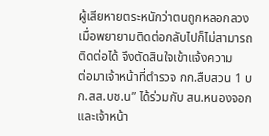ผู้เสียหายตระหนักว่าตนถูกหลอกลวง เมื่อพยายามติดต่อกลับไปก็ไม่สามารถติดต่อได้ จึงตัดสินใจเข้าแจ้งความ
ต่อมาเจ้าหน้าที่ตำรวจ กก.สืบสวน 1 บก.สส.บช.น” ได้ร่วมกับ สน.หนองจอก และเจ้าหน้า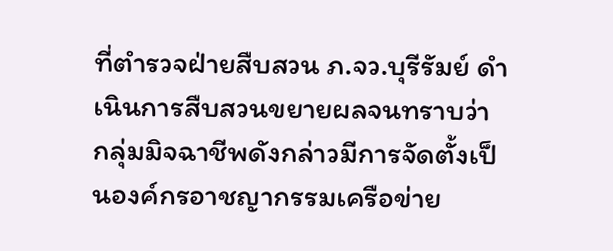ที่ตำรวจฝ่ายสืบสวน ภ.จว.บุรีรัมย์ ดำเนินการสืบสวนขยายผลจนทราบว่า กลุ่มมิจฉาชีพดังกล่าวมีการจัดตั้งเป็นองค์กรอาชญากรรมเครือข่าย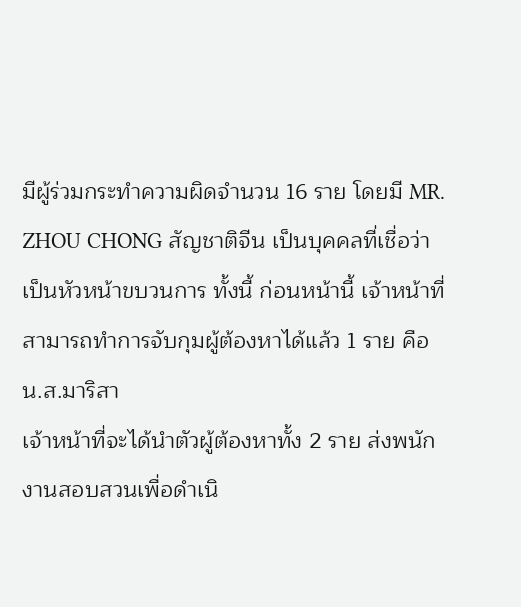มีผู้ร่วมกระทำความผิดจำนวน 16 ราย โดยมี MR. ZHOU CHONG สัญชาติจีน เป็นบุคคลที่เชื่อว่าเป็นหัวหน้าขบวนการ ทั้งนี้ ก่อนหน้านี้ เจ้าหน้าที่สามารถทำการจับกุมผู้ต้องหาได้แล้ว 1 ราย คือ น.ส.มาริสา
เจ้าหน้าที่จะได้นำตัวผู้ต้องหาทั้ง 2 ราย ส่งพนักงานสอบสวนเพื่อดำเนิ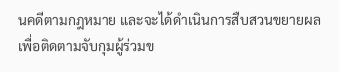นคดีตามกฎหมาย และจะได้ดำเนินการสืบสวนขยายผลเพื่อติดตามจับกุมผู้ร่วมข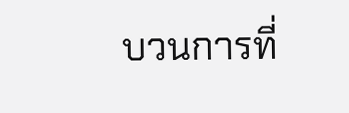บวนการที่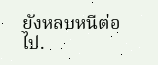ยังหลบหนีต่อไป.